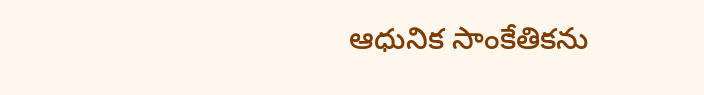ఆధునిక సాంకేతికను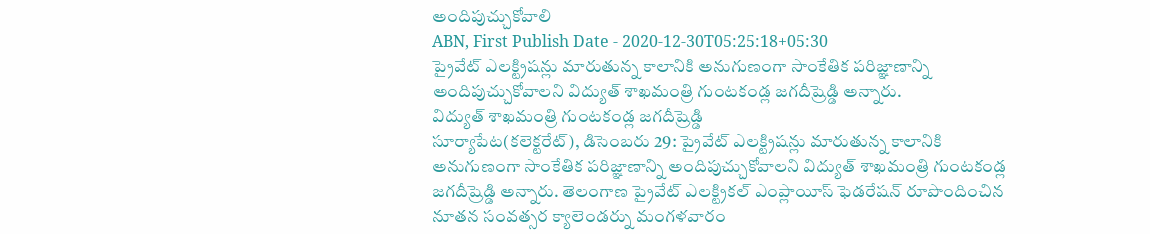అందిపుచ్చుకోవాలి
ABN, First Publish Date - 2020-12-30T05:25:18+05:30
ప్రైవేట్ ఎలక్ట్రిషన్లు మారుతున్న కాలానికి అనుగుణంగా సాంకేతిక పరిజ్ఞాణాన్ని అందిపుచ్చుకోవాలని విద్యుత్ శాఖమంత్రి గుంటకండ్ల జగదీష్రెడ్డి అన్నారు.
విద్యుత్ శాఖమంత్రి గుంటకండ్ల జగదీష్రెడ్డి
సూర్యాపేట(కలెక్టరేట్), డిసెంబరు 29: ప్రైవేట్ ఎలక్ట్రిషన్లు మారుతున్న కాలానికి అనుగుణంగా సాంకేతిక పరిజ్ఞాణాన్ని అందిపుచ్చుకోవాలని విద్యుత్ శాఖమంత్రి గుంటకండ్ల జగదీష్రెడ్డి అన్నారు. తెలంగాణ ప్రైవేట్ ఎలక్ట్రికల్ ఎంప్లాయీస్ ఫెడరేషన్ రూపొందించిన నూతన సంవత్సర క్యాలెండర్ను మంగళవారం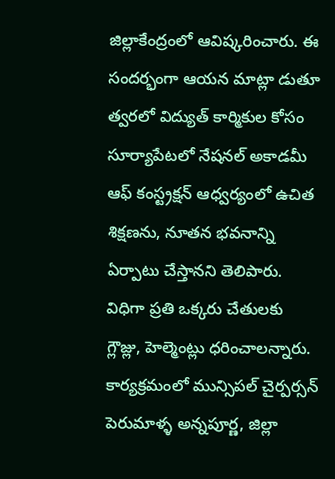జిల్లాకేంద్రంలో ఆవిష్కరించారు. ఈ సందర్భంగా ఆయన మాట్లా డుతూ త్వరలో విద్యుత్ కార్మికుల కోసం సూర్యాపేటలో నేషనల్ అకాడమీ ఆఫ్ కంస్ట్రక్షన్ ఆధ్వర్యంలో ఉచిత శిక్షణను, నూతన భవనాన్ని ఏర్పాటు చేస్తానని తెలిపారు. విధిగా ప్రతి ఒక్కరు చేతులకు గ్లౌజ్లు, హెల్మెంట్లు ధరించాలన్నారు. కార్యక్రమంలో మున్సిపల్ చైర్పర్సన్ పెరుమాళ్ళ అన్నపూర్ణ, జిల్లా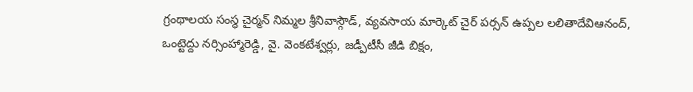గ్రంథాలయ సంస్థ చైర్మన్ నిమ్మల శ్రీనివాస్గౌడ్, వ్యవసాయ మార్కెట్ చైర్ పర్సన్ ఉప్పల లలితాదేవిఆనంద్, ఒంట్టెద్దు నర్సింహ్మారెడ్డి, వై. వెంకటేశ్వర్లు, జడ్పీటీసీ జీడి బిక్షం,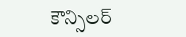కౌన్సిలర్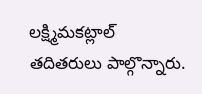లక్ష్మిమకట్లాల్ తదితరులు పాల్గొన్నారు.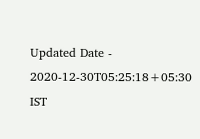Updated Date - 2020-12-30T05:25:18+05:30 IST